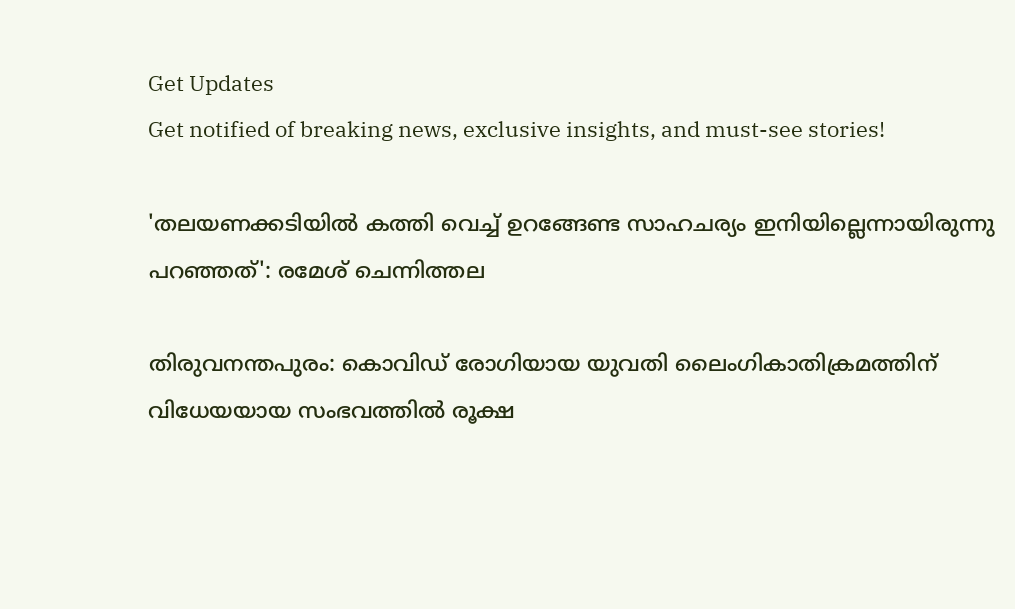Get Updates
Get notified of breaking news, exclusive insights, and must-see stories!

'തലയണക്കടിയില്‍ കത്തി വെച്ച് ഉറങ്ങേണ്ട സാഹചര്യം ഇനിയില്ലെന്നായിരുന്നു പറഞ്ഞത്': രമേശ് ചെന്നിത്തല

തിരുവനന്തപുരം: കൊവിഡ് രോഗിയായ യുവതി ലൈംഗികാതിക്രമത്തിന് വിധേയയായ സംഭവത്തില്‍ രൂക്ഷ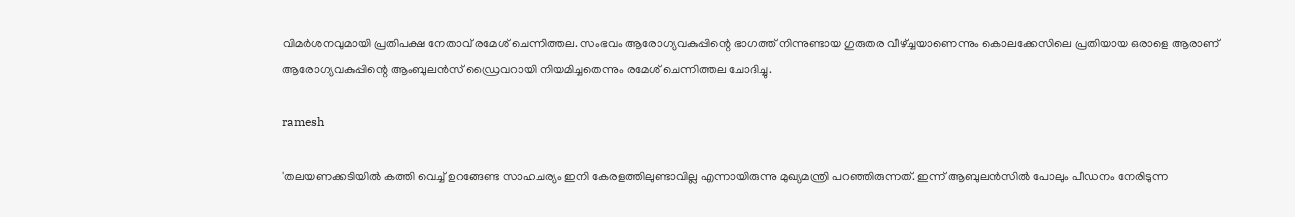വിമര്‍ശനവുമായി പ്രതിപക്ഷ നേതാവ് രമേശ് ചെന്നിത്തല. സംഭവം ആരോഗ്യവകുപ്പിന്റെ ഭാഗത്ത് നിന്നുണ്ടായ ഗുരുതര വീഴ്ച്ചയാണെന്നും കൊലക്കേസിലെ പ്രതിയായ ഒരാളെ ആരാണ് ആരോഗ്യവകുപ്പിന്റെ ആംബുലന്‍സ് ഡ്രൈവറായി നിയമിച്ചതെന്നും രമേശ് ചെന്നിത്തല ചോദിച്ചു.

ramesh

'തലയണക്കടിയില്‍ കത്തി വെച്ച് ഉറങ്ങേണ്ട സാഹചര്യം ഇനി കേരളത്തിലുണ്ടാവില്ല എന്നായിരുന്നു മുഖ്യമന്ത്രി പറഞ്ഞിരുന്നത്. ഇന്ന് ആബുലന്‍സില്‍ പോലും പീഡനം നേരിടുന്ന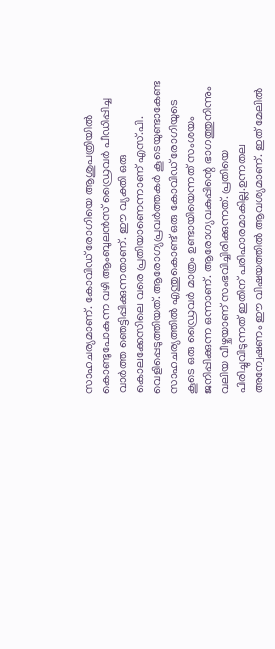സാഹചര്യമാണ്. കോവിഡ് രോഗിയെ ആശുപത്രിയില്‍ കൊണ്ടുപോകുന്ന വഴി ആംബുലന്‍സ് ഡ്രൈവര്‍ പീഡിപ്പിച്ച വാര്‍ത്ത ഞെട്ടിപ്പിക്കുന്നതാണ്. ഈ വ്യക്തി ഒരു കൊലക്കേസിലെ വരെ പ്രതിയാണെന്നാണ് എസ്.പി. വെളിപ്പെടുത്തിയത്. ആരോഗ്യപ്രവര്‍ത്തകര്‍ കൂടെയുണ്ടാകേണ്ട സാഹചര്യത്തില്‍ എന്തുകൊണ്ട് ഒരു കോവിഡ് രോഗിയുടെ കൂടെ ഒരു ഡ്രൈവര്‍ മാത്രം ഉണ്ടായിയെന്നത് സംശയം ജനിപ്പിക്കുന്ന ഒന്നാണ്. ആരോഗ്യവകുപ്പിന്റെ ഭാഗത്തുനിന്നും വലിയ വീഴ്ചയാണ് സംഭവിച്ചിരിക്കുന്നത്. പ്രതിയെ പിരിച്ചുവിടുന്നത് ഇതിന് പരിഹാരമാകില്ല.ഉന്നതല അന്വേഷണം ഈ വിഷയത്തില്‍ ആവശ്യമാണ്. ഇത് മേലില്‍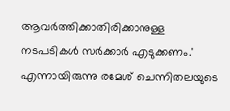ആവര്‍ത്തിക്കാതിരിക്കാനുള്ള നടപടികള്‍ സര്‍ക്കാര്‍ എടുക്കണം.' എന്നായിരുന്നു രമേശ് ചെന്നിതലയുടെ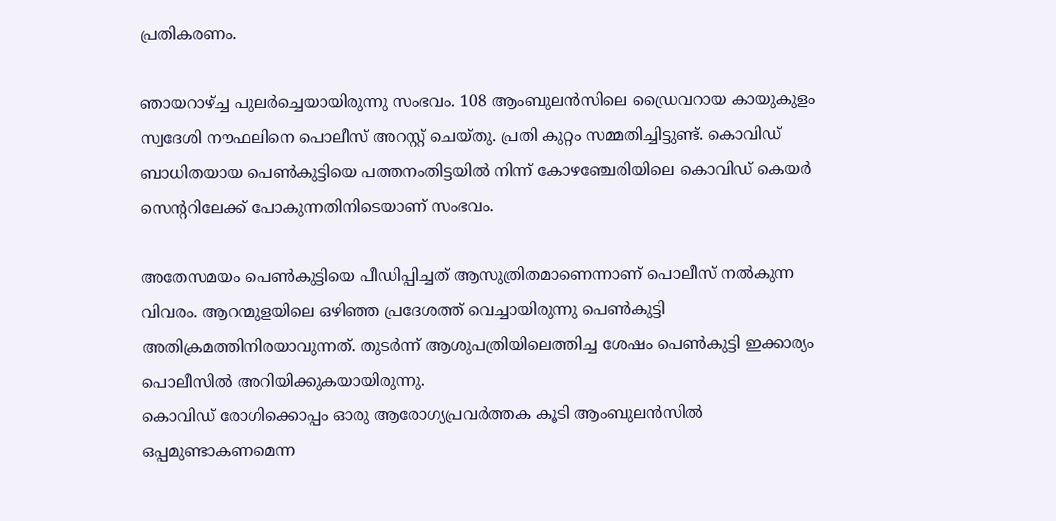പ്രതികരണം.

ഞായറാഴ്ച്ച പുലര്‍ച്ചെയായിരുന്നു സംഭവം. 108 ആംബുലന്‍സിലെ ഡ്രൈവറായ കായുകുളം സ്വദേശി നൗഫലിനെ പൊലീസ് അറസ്റ്റ് ചെയ്തു. പ്രതി കുറ്റം സമ്മതിച്ചിട്ടുണ്ട്. കൊവിഡ് ബാധിതയായ പെണ്‍കുട്ടിയെ പത്തനംതിട്ടയില്‍ നിന്ന് കോഴഞ്ചേരിയിലെ കൊവിഡ് കെയര്‍ സെന്ററിലേക്ക് പോകുന്നതിനിടെയാണ് സംഭവം.

അതേസമയം പെണ്‍കുട്ടിയെ പീഡിപ്പിച്ചത് ആസുത്രിതമാണെന്നാണ് പൊലീസ് നല്‍കുന്ന വിവരം. ആറന്മുളയിലെ ഒഴിഞ്ഞ പ്രദേശത്ത് വെച്ചായിരുന്നു പെണ്‍കുട്ടി അതിക്രമത്തിനിരയാവുന്നത്. തുടര്‍ന്ന് ആശുപത്രിയിലെത്തിച്ച ശേഷം പെണ്‍കുട്ടി ഇക്കാര്യം പൊലീസില്‍ അറിയിക്കുകയായിരുന്നു.
കൊവിഡ് രോഗിക്കൊപ്പം ഓരു ആരോഗ്യപ്രവര്‍ത്തക കൂടി ആംബുലന്‍സില്‍ ഒപ്പമുണ്ടാകണമെന്ന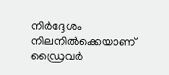നിര്‍ദ്ദേശം നിലനില്‍ക്കെയാണ് ഡ്രൈവര്‍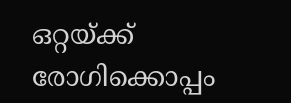ഒറ്റയ്ക്ക് രോഗിക്കൊപ്പം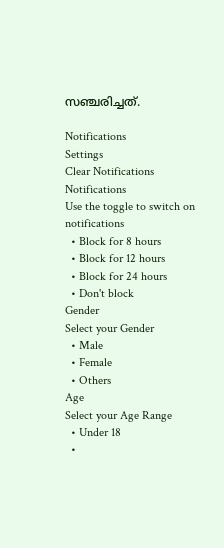സഞ്ചരിച്ചത്.

Notifications
Settings
Clear Notifications
Notifications
Use the toggle to switch on notifications
  • Block for 8 hours
  • Block for 12 hours
  • Block for 24 hours
  • Don't block
Gender
Select your Gender
  • Male
  • Female
  • Others
Age
Select your Age Range
  • Under 18
  •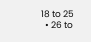18 to 25
  • 26 to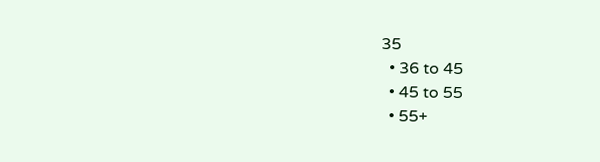35
  • 36 to 45
  • 45 to 55
  • 55+